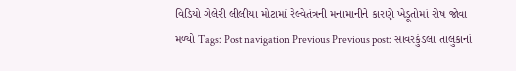વિડિયો ગેલેરી લીલીયા મોટામાં રેલ્વેતંત્રની મનામાનીને કારણે ખેડૂતોમાં રોષ જોવા મળ્યો Tags: Post navigation Previous Previous post: સાવરકુંડલા તાલુકાનાં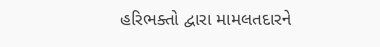હરિભક્તો દ્વારા મામલતદારને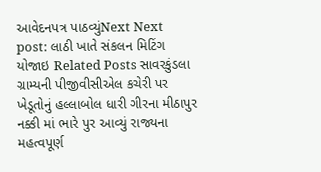આવેદનપત્ર પાઠવ્યુંNext Next post: લાઠી ખાતે સંકલન મિટિંગ યોજાઇ Related Posts સાવરકુંડલા ગ્રામ્યની પીજીવીસીએલ કચેરી પર ખેડૂતોનું હલ્લાબોલ ધારી ગીરના મીઠાપુર નક્કી માં ભારે પુર આવ્યું રાજ્યના મહત્વપૂર્ણ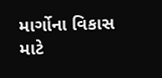માર્ગોના વિકાસ માટે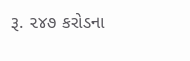રૂ. ૨૪૭ કરોડના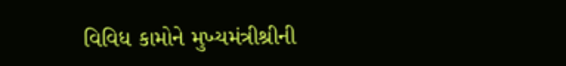વિવિધ કામોને મુખ્યમંત્રીશ્રીની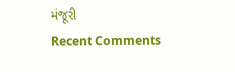મંજૂરી
Recent Comments